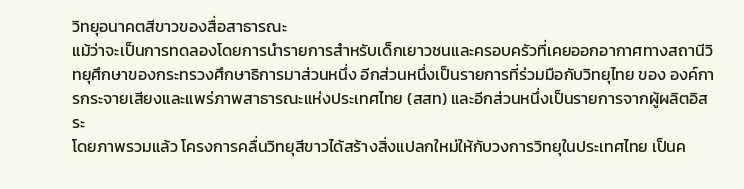วิทยุอนาคตสีขาวของสื่อสาธารณะ
แม้ว่าจะเป็นการทดลองโดยการนำรายการสำหรับเด็กเยาวชนและครอบครัวที่เคยออกอากาศทางสถานีวิทยุศึกษาของกระทรวงศึกษาธิการมาส่วนหนึ่ง อีกส่วนหนึ่งเป็นรายการที่ร่วมมือกับวิทยุไทย ของ องค์การกระจายเสียงและแพร่ภาพสาธารณะแห่งประเทศไทย (สสท) และอีกส่วนหนึ่งเป็นรายการจากผู้ผลิตอิสระ
โดยภาพรวมแล้ว โครงการคลื่นวิทยุสีขาวได้สร้างสิ่งแปลกใหม่ให้กับวงการวิทยุในประเทศไทย เป็นค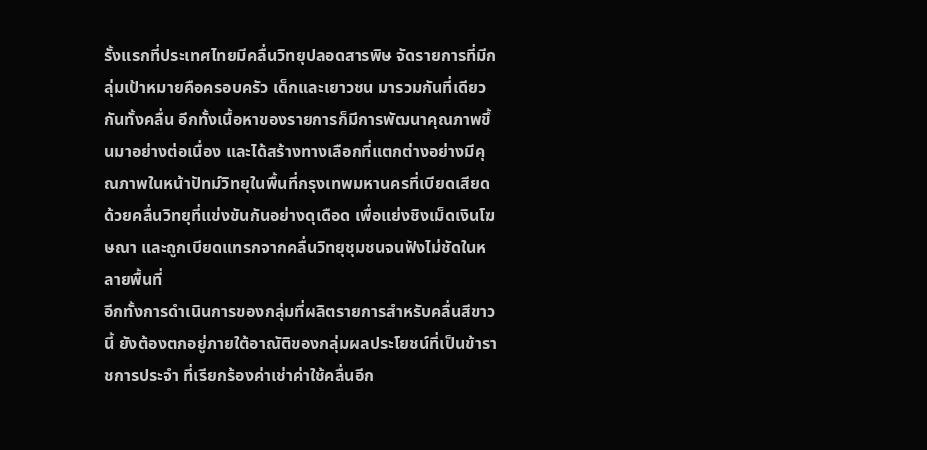รั้งแรกที่ประเทศไทยมีคลื่นวิทยุปลอดสารพิษ จัดรายการที่มีกลุ่มเป้าหมายคือครอบครัว เด็กและเยาวชน มารวมกันที่เดียวกันทั้งคลื่น อีกทั้งเนื้อหาของรายการก็มีการพัฒนาคุณภาพขึ้นมาอย่างต่อเนื่อง และได้สร้างทางเลือกที่แตกต่างอย่างมีคุณภาพในหน้าปัทม์วิทยุในพื้นที่กรุงเทพมหานครที่เบียดเสียดด้วยคลื่นวิทยุที่แข่งขันกันอย่างดุเดือด เพื่อแย่งชิงเม็ดเงินโฆษณา และถูกเบียดแทรกจากคลื่นวิทยุชุมชนจนฟังไม่ชัดในหลายพื้นที่
อีกทั้งการดำเนินการของกลุ่มที่ผลิตรายการสำหรับคลื่นสีขาวนี้ ยังต้องตกอยู่ภายใต้อาณัติของกลุ่มผลประโยชน์ที่เป็นข้าราชการประจำ ที่เรียกร้องค่าเช่าค่าใช้คลื่นอีก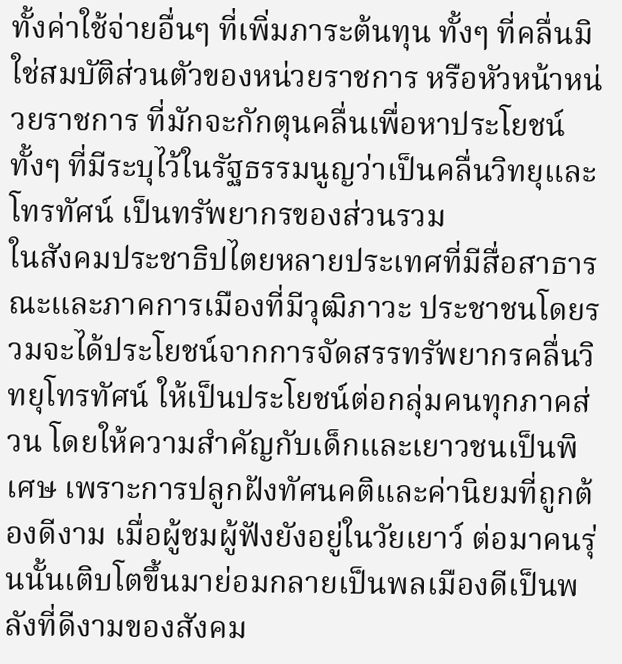ทั้งค่าใช้จ่ายอื่นๆ ที่เพิ่มภาระต้นทุน ทั้งๆ ที่คลื่นมิใช่สมบัติส่วนตัวของหน่วยราชการ หรือหัวหน้าหน่วยราชการ ที่มักจะกักตุนคลื่นเพื่อหาประโยชน์ ทั้งๆ ที่มีระบุไว้ในรัฐธรรมนูญว่าเป็นคลื่นวิทยุและโทรทัศน์ เป็นทรัพยากรของส่วนรวม
ในสังคมประชาธิปไตยหลายประเทศที่มีสื่อสาธารณะและภาคการเมืองที่มีวุฒิภาวะ ประชาชนโดยรวมจะได้ประโยชน์จากการจัดสรรทรัพยากรคลื่นวิทยุโทรทัศน์ ให้เป็นประโยชน์ต่อกลุ่มคนทุกภาคส่วน โดยให้ความสำคัญกับเด็กและเยาวชนเป็นพิเศษ เพราะการปลูกฝังทัศนคติและค่านิยมที่ถูกต้องดีงาม เมื่อผู้ชมผู้ฟังยังอยู่ในวัยเยาว์ ต่อมาคนรุ่นนั้นเติบโตขึ้นมาย่อมกลายเป็นพลเมืองดีเป็นพลังที่ดีงามของสังคม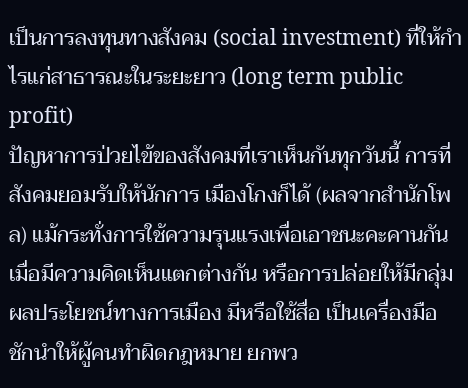เป็นการลงทุนทางสังคม (social investment) ที่ให้กำไรแก่สาธารณะในระยะยาว (long term public profit)
ปัญหาการป่วยไข้ของสังคมที่เราเห็นกันทุกวันนี้ การที่สังคมยอมรับให้นักการ เมืองโกงก็ได้ (ผลจากสำนักโพล) แม้กระทั่งการใช้ความรุนแรงเพื่อเอาชนะคะคานกัน เมื่อมีความคิดเห็นแตกต่างกัน หรือการปล่อยให้มีกลุ่มผลประโยชน์ทางการเมือง มีหรือใช้สื่อ เป็นเครื่องมือ ชักนำให้ผู้คนทำผิดกฎหมาย ยกพว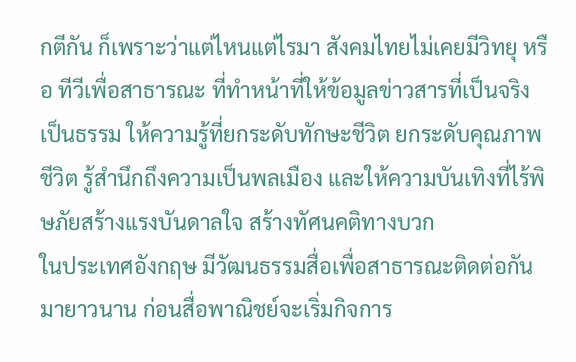กตีกัน ก็เพราะว่าแต่ไหนแต่ไรมา สังคมไทยไม่เคยมีวิทยุ หรือ ทีวีเพื่อสาธารณะ ที่ทำหน้าที่ให้ข้อมูลข่าวสารที่เป็นจริง เป็นธรรม ให้ความรู้ที่ยกระดับทักษะชีวิต ยกระดับคุณภาพชีวิต รู้สำนึกถึงความเป็นพลเมือง และให้ความบันเทิงที่ไร้พิษภัยสร้างแรงบันดาลใจ สร้างทัศนคติทางบวก
ในประเทศอังกฤษ มีวัฒนธรรมสื่อเพื่อสาธารณะติดต่อกันมายาวนาน ก่อนสื่อพาณิชย์จะเริ่มกิจการ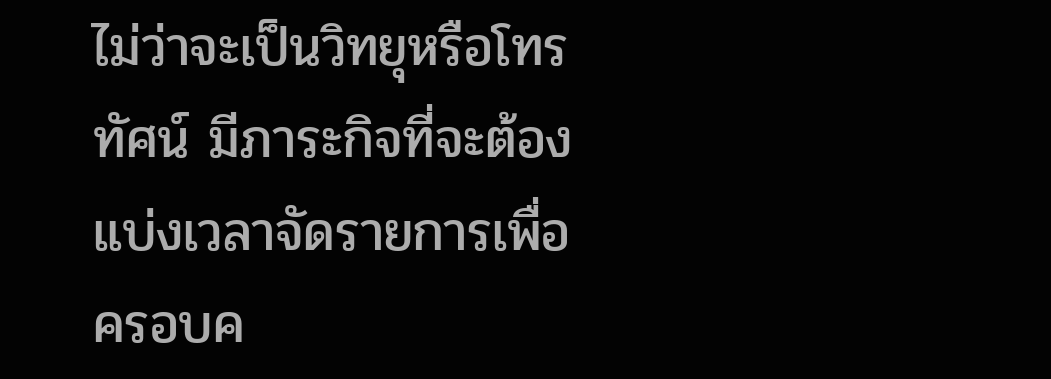ไม่ว่าจะเป็นวิทยุหรือโทรทัศน์ มีภาระกิจที่จะต้องแบ่งเวลาจัดรายการเพื่อครอบค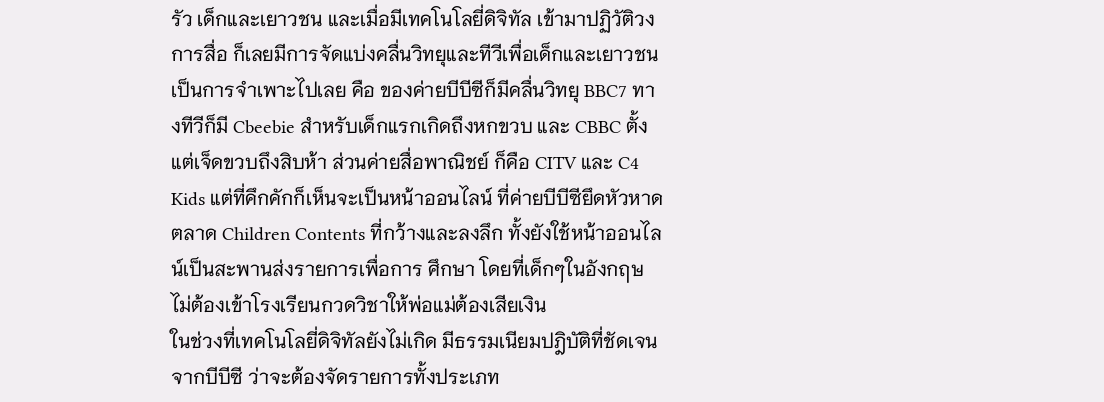รัว เด็กและเยาวชน และเมื่อมีเทคโนโลยี่ดิจิทัล เข้ามาปฏิวัติวงการสื่อ ก็เลยมีการจัดแบ่งคลื่นวิทยุและทีวีเพื่อเด็กและเยาวชนเป็นการจำเพาะไปเลย คือ ของค่ายบีบีซีก็มีคลื่นวิทยุ BBC7 ทางทีวีก็มี Cbeebie สำหรับเด็กแรกเกิดถึงหกขวบ และ CBBC ตั้งแต่เจ็ดขวบถึงสิบห้า ส่วนค่ายสื่อพาณิชย์ ก็คือ CITV และ C4 Kids แต่ที่คึกคักก็เห็นจะเป็นหน้าออนไลน์ ที่ค่ายบีบีซียึดหัวหาดตลาด Children Contents ที่กว้างและลงลึก ทั้งยังใช้หน้าออนไลน์เป็นสะพานส่งรายการเพื่อการ ศึกษา โดยที่เด็กๆในอังกฤษ ไม่ต้องเข้าโรงเรียนกวดวิชาให้พ่อแม่ต้องเสียเงิน
ในช่วงที่เทคโนโลยี่ดิจิทัลยังไม่เกิด มีธรรมเนียมปฎิบัติที่ชัดเจนจากบีบีซี ว่าจะต้องจัดรายการทั้งประเภท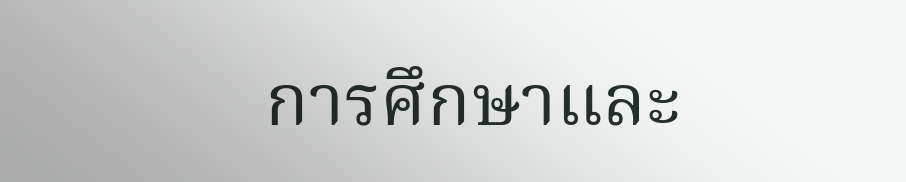การศึกษาและ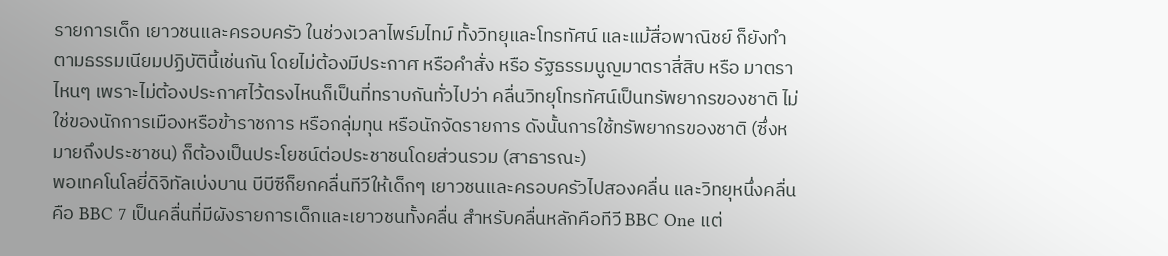รายการเด็ก เยาวชนและครอบครัว ในช่วงเวลาไพร์มไทม์ ทั้งวิทยุและโทรทัศน์ และแม้สื่อพาณิชย์ ก็ยังทำตามธรรมเนียมปฏิบัตินี้เช่นกัน โดยไม่ต้องมีประกาศ หรือคำสั่ง หรือ รัฐธรรมนูญมาตราสี่สิบ หรือ มาตราไหนๆ เพราะไม่ต้องประกาศไว้ตรงไหนก็เป็นที่ทราบกันทั่วไปว่า คลื่นวิทยุโทรทัศน์เป็นทรัพยากรของชาติ ไม่ใช่ของนักการเมืองหรือข้าราชการ หรือกลุ่มทุน หรือนักจัดรายการ ดังนั้นการใช้ทรัพยากรของชาติ (ซึ่งหมายถึงประชาชน) ก็ต้องเป็นประโยชน์ต่อประชาชนโดยส่วนรวม (สาธารณะ)
พอเทคโนโลยี่ดิจิทัลเบ่งบาน บีบีซีก็ยกคลื่นทีวีให้เด็กๆ เยาวชนและครอบครัวไปสองคลื่น และวิทยุหนึ่งคลื่นคือ BBC 7 เป็นคลื่นที่มีผังรายการเด็กและเยาวชนทั้งคลื่น สำหรับคลื่นหลักคือทีวี BBC One แต่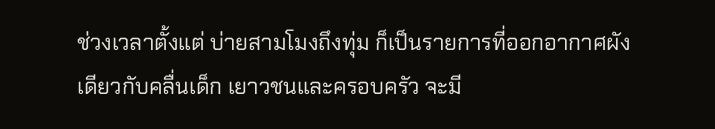ช่วงเวลาตั้งแต่ บ่ายสามโมงถึงทุ่ม ก็เป็นรายการที่ออกอากาศผังเดียวกับคลื่นเด็ก เยาวชนและครอบครัว จะมี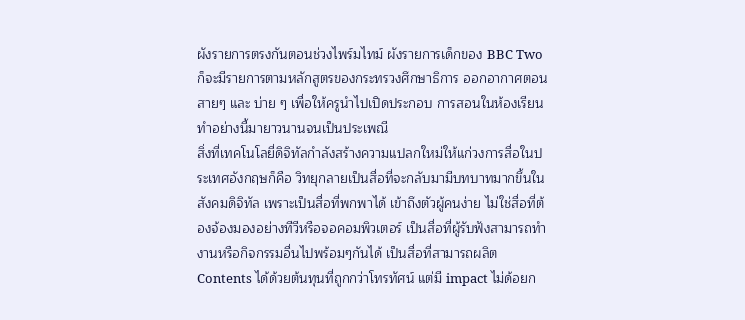ผังรายการตรงกันตอนช่วงไพร์มไทม์ ผังรายการเด็กของ BBC Two ก็จะมีรายการตามหลักสูตรของกระทรวงศึกษาธิการ ออกอากาศตอนสายๆ และ บ่าย ๆ เพื่อให้ครูนำไปเปิดประกอบ การสอนในห้องเรียน ทำอย่างนี้มายาวนานจนเป็นประเพณี
สิ่งที่เทคโนโลยี่ดิจิทัลกำลังสร้างความแปลกใหม่ให้แก่วงการสื่อในประเทศอังกฤษก็คือ วิทยุกลายเป็นสื่อที่จะกลับมามีบทบาทมากขึ้นในสังคมดิจิทัล เพราะเป็นสื่อที่พกพาได้ เข้าถึงตัวผู้คนง่าย ไม่ใช่สื่อที่ต้องจ้องมองอย่างทีวีหรือจอคอมพิวเตอร์ เป็นสื่อที่ผู้รับฟังสามารถทำงานหรือกิจกรรมอื่นไปพร้อมๆกันได้ เป็นสื่อที่สามารถผลิต Contents ได้ด้วยต้นทุนที่ถูกกว่าโทรทัศน์ แต่มี impact ไม่ด้อยก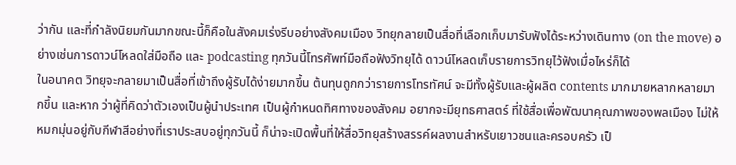ว่ากัน และที่กำลังนิยมกันมากขณะนี้ก็คือในสังคมเร่งรีบอย่างสังคมเมือง วิทยุกลายเป็นสื่อที่เลือกเก็บมารับฟังได้ระหว่างเดินทาง (on the move) อย่างเช่นการดาวน์โหลดใส่มือถือ และ podcasting ทุกวันนี้โทรศัพท์มือถือฟังวิทยุได้ ดาวน์โหลดเก็บรายการวิทยุไว้ฟังเมื่อไหร่ก็ได้
ในอนาคต วิทยุจะกลายมาเป็นสื่อที่เข้าถึงผู้รับได้ง่ายมากขึ้น ต้นทุนถูกกว่ารายการโทรทัศน์ จะมีทั้งผู้รับและผู้ผลิต contents มากมายหลากหลายมากขึ้น และหาก ว่าผู้ที่คิดว่าตัวเองเป็นผู้นำประเทศ เป็นผู้กำหนดทิศทางของสังคม อยากจะมียุทธศาสตร์ ที่ใช้สื่อเพื่อพัฒนาคุณภาพของพลเมือง ไม่ให้หมกมุ่นอยู่กับกีฬาสีอย่างที่เราประสบอยู่ทุกวันนี้ ก็น่าจะเปิดพื้นที่ให้สื่อวิทยุสร้างสรรค์ผลงานสำหรับเยาวชนและครอบครัว เป็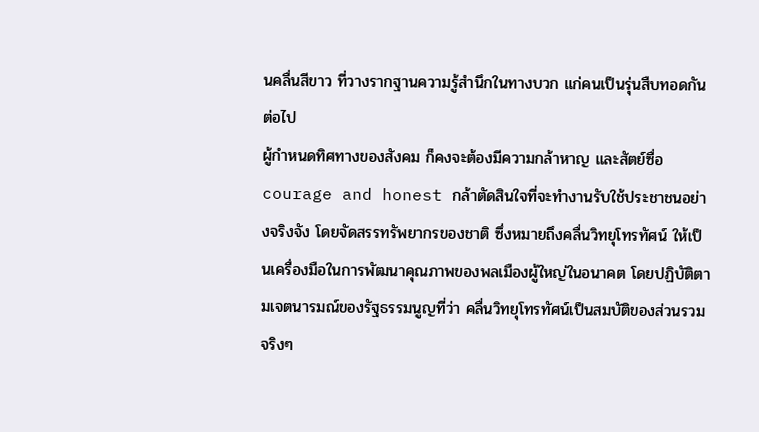นคลื่นสีขาว ที่วางรากฐานความรู้สำนึกในทางบวก แก่คนเป็นรุ่นสืบทอดกันต่อไป
ผู้กำหนดทิศทางของสังคม ก็คงจะต้องมีความกล้าหาญ และสัตย์ซื่อ courage and honest กล้าตัดสินใจที่จะทำงานรับใช้ประชาชนอย่างจริงจัง โดยจัดสรรทรัพยากรของชาติ ซึ่งหมายถึงคลื่นวิทยุโทรทัศน์ ให้เป็นเครื่องมือในการพัฒนาคุณภาพของพลเมืองผู้ใหญ่ในอนาคต โดยปฏิบัติตามเจตนารมณ์ของรัฐธรรมนูญที่ว่า คลื่นวิทยุโทรทัศน์เป็นสมบัติของส่วนรวมจริงๆ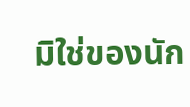มิใช่ของนัก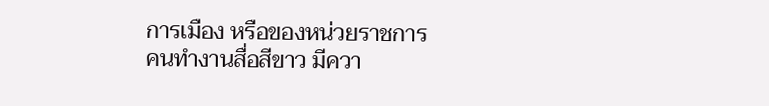การเมือง หรือของหน่วยราชการ
คนทำงานสื่อสีขาว มีควา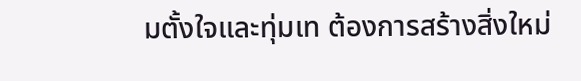มตั้งใจและทุ่มเท ต้องการสร้างสิ่งใหม่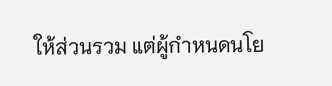ให้ส่วนรวม แต่ผู้กำหนดนโย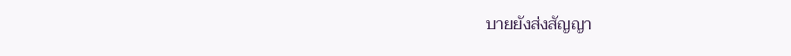บายยังส่งสัญญา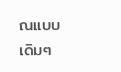ณแบบเดิมๆ